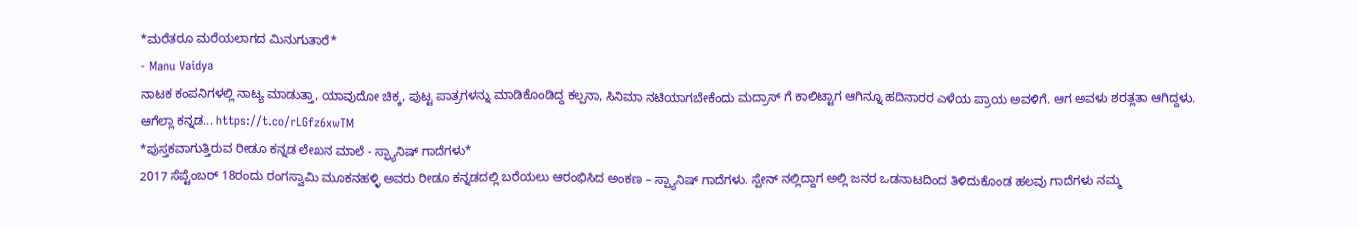*ಮರೆತರೂ ಮರೆಯಲಾಗದ ಮಿನುಗುತಾರೆ*
- Manu Vaidya
ನಾಟಕ ಕಂಪನಿಗಳಲ್ಲಿ ನಾಟ್ಯ ಮಾಡುತ್ತಾ, ಯಾವುದೋ ಚಿಕ್ಕ, ಪುಟ್ಟ ಪಾತ್ರಗಳನ್ನು ಮಾಡಿಕೊಂಡಿದ್ದ ಕಲ್ಪನಾ, ಸಿನಿಮಾ ನಟಿಯಾಗಬೇಕೆಂದು ಮದ್ರಾಸ್ ಗೆ ಕಾಲಿಟ್ಟಾಗ ಆಗಿನ್ನೂ ಹದಿನಾರರ ಎಳೆಯ ಪ್ರಾಯ ಅವಳಿಗೆ. ಆಗ ಅವಳು ಶರತ್ಲತಾ ಆಗಿದ್ದಳು. ಆಗೆಲ್ಲಾ ಕನ್ನಡ... https://t.co/rLGfz6xwTM
*ಪುಸ್ತಕವಾಗುತ್ತಿರುವ ರೀಡೂ ಕನ್ನಡ ಲೇಖನ ಮಾಲೆ - ಸ್ಫ್ಯಾನಿಷ್ ಗಾದೆಗಳು*
2017 ಸೆಪ್ಟೆಂಬರ್ 18ರಂದು ರಂಗಸ್ವಾಮಿ ಮೂಕನಹಳ್ಳಿ ಅವರು ರೀಡೂ ಕನ್ನಡದಲ್ಲಿ ಬರೆಯಲು ಆರಂಭಿಸಿದ ಅಂಕಣ – ಸ್ಪ್ಯಾನಿಷ್ ಗಾದೆಗಳು. ಸ್ಪೇನ್ ನಲ್ಲಿದ್ದಾಗ ಅಲ್ಲಿ ಜನರ ಒಡನಾಟದಿಂದ ತಿಳಿದುಕೊಂಡ ಹಲವು ಗಾದೆಗಳು ನಮ್ಮ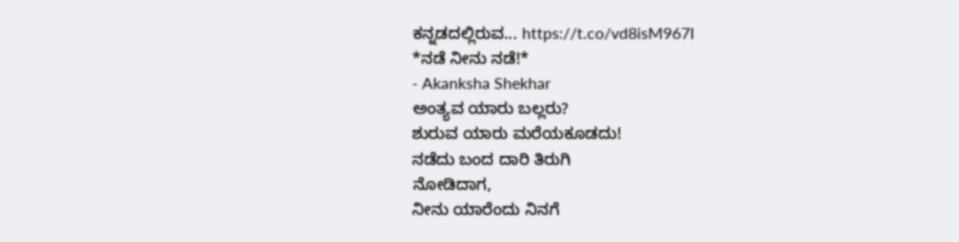ಕನ್ನಡದಲ್ಲಿರುವ... https://t.co/vd8isM967I
*ನಡೆ ನೀನು ನಡೆ!*
- Akanksha Shekhar
ಅಂತ್ಯವ ಯಾರು ಬಲ್ಲರು?
ಶುರುವ ಯಾರು ಮರೆಯಕೂಡದು!
ನಡೆದು ಬಂದ ದಾರಿ ತಿರುಗಿ
ನೋಡಿದಾಗ,
ನೀನು ಯಾರೆಂದು ನಿನಗೆ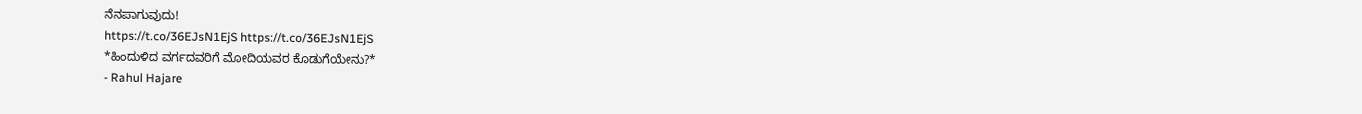ನೆನಪಾಗುವುದು!
https://t.co/36EJsN1EjS https://t.co/36EJsN1EjS
*ಹಿಂದುಳಿದ ವರ್ಗದವರಿಗೆ ಮೋದಿಯವರ ಕೊಡುಗೆಯೇನು?*
- Rahul Hajare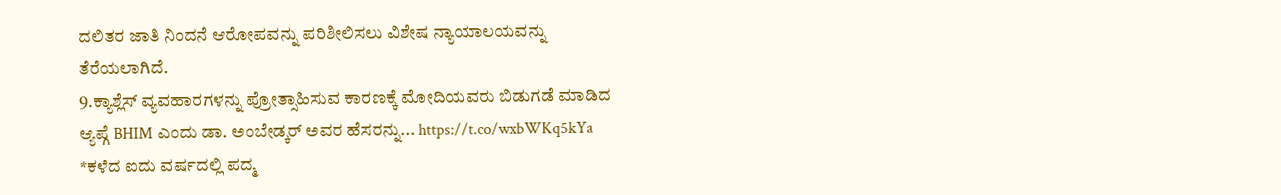ದಲಿತರ ಜಾತಿ ನಿಂದನೆ ಆರೋಪವನ್ನು ಪರಿಶೀಲಿಸಲು ವಿಶೇಷ ನ್ಯಾಯಾಲಯವನ್ನು ತೆರೆಯಲಾಗಿದೆ.
9.ಕ್ಯಾಶ್ಲೆಸ್ ವ್ಯವಹಾರಗಳನ್ನು ಪ್ರೋತ್ಸಾಹಿಸುವ ಕಾರಣಕ್ಕೆ ಮೋದಿಯವರು ಬಿಡುಗಡೆ ಮಾಡಿದ ಆ್ಯಪ್ಗೆ BHIM ಎಂದು ಡಾ. ಅಂಬೇಡ್ಕರ್ ಅವರ ಹೆಸರನ್ನು... https://t.co/wxbWKq5kYa
*ಕಳೆದ ಐದು ವರ್ಷದಲ್ಲಿ ಪದ್ಮ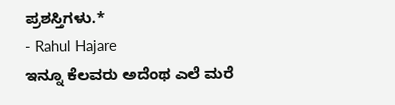ಪ್ರಶಸ್ತಿಗಳು.*
- Rahul Hajare
ಇನ್ನೂ ಕೆಲವರು ಅದೆಂಥ ಎಲೆ ಮರೆ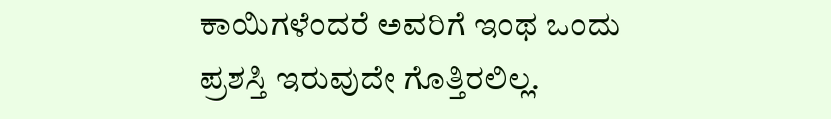ಕಾಯಿಗಳೆಂದರೆ ಅವರಿಗೆ ಇಂಥ ಒಂದು ಪ್ರಶಸ್ತಿ ಇರುವುದೇ ಗೊತ್ತಿರಲಿಲ್ಲ.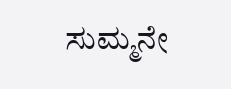ಸುಮ್ಮನೇ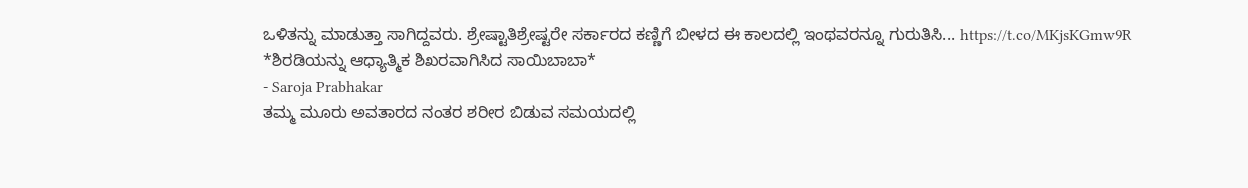ಒಳಿತನ್ನು ಮಾಡುತ್ತಾ ಸಾಗಿದ್ದವರು. ಶ್ರೇಷ್ಟಾತಿಶ್ರೇಷ್ಟರೇ ಸರ್ಕಾರದ ಕಣ್ಣಿಗೆ ಬೀಳದ ಈ ಕಾಲದಲ್ಲಿ ಇಂಥವರನ್ನೂ ಗುರುತಿಸಿ... https://t.co/MKjsKGmw9R
*ಶಿರಡಿಯನ್ನು ಆಧ್ಯಾತ್ಮಿಕ ಶಿಖರವಾಗಿಸಿದ ಸಾಯಿಬಾಬಾ*
- Saroja Prabhakar
ತಮ್ಮ ಮೂರು ಅವತಾರದ ನಂತರ ಶರೀರ ಬಿಡುವ ಸಮಯದಲ್ಲಿ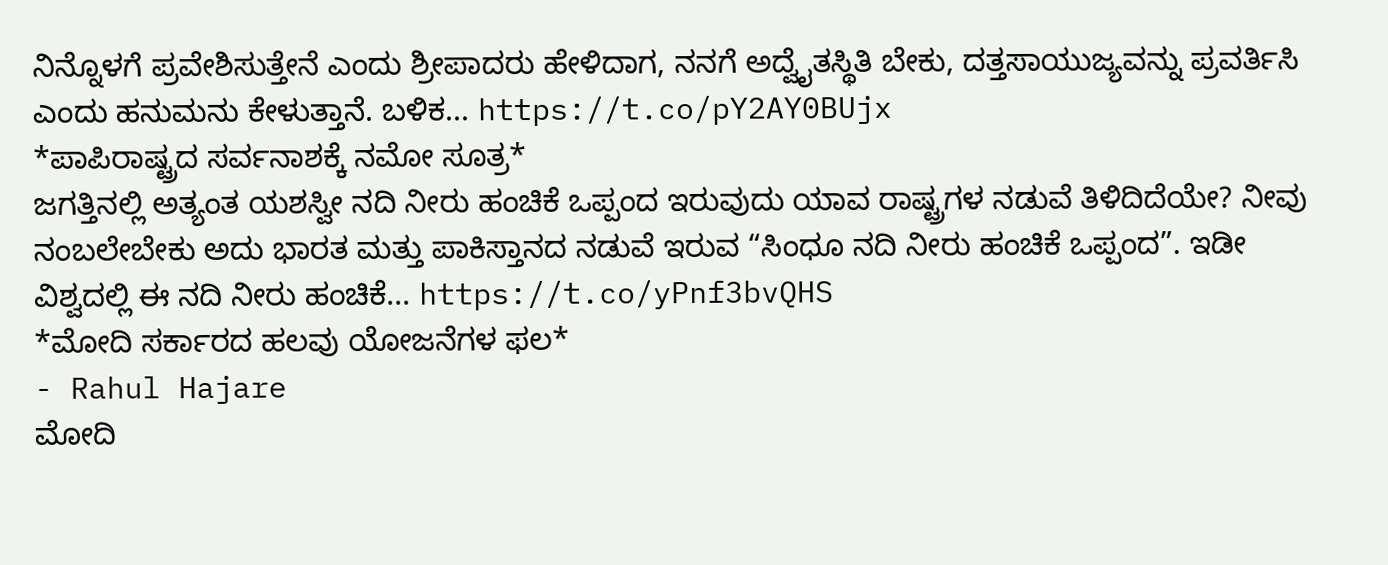ನಿನ್ನೊಳಗೆ ಪ್ರವೇಶಿಸುತ್ತೇನೆ ಎಂದು ಶ್ರೀಪಾದರು ಹೇಳಿದಾಗ, ನನಗೆ ಅದ್ವೈತಸ್ಥಿತಿ ಬೇಕು, ದತ್ತಸಾಯುಜ್ಯವನ್ನು ಪ್ರವರ್ತಿಸಿ ಎಂದು ಹನುಮನು ಕೇಳುತ್ತಾನೆ. ಬಳಿಕ... https://t.co/pY2AY0BUjx
*ಪಾಪಿರಾಷ್ಟ್ರದ ಸರ್ವನಾಶಕ್ಕೆ ನಮೋ ಸೂತ್ರ*
ಜಗತ್ತಿನಲ್ಲಿ ಅತ್ಯಂತ ಯಶಸ್ವೀ ನದಿ ನೀರು ಹಂಚಿಕೆ ಒಪ್ಪಂದ ಇರುವುದು ಯಾವ ರಾಷ್ಟ್ರಗಳ ನಡುವೆ ತಿಳಿದಿದೆಯೇ? ನೀವು ನಂಬಲೇಬೇಕು ಅದು ಭಾರತ ಮತ್ತು ಪಾಕಿಸ್ತಾನದ ನಡುವೆ ಇರುವ “ಸಿಂಧೂ ನದಿ ನೀರು ಹಂಚಿಕೆ ಒಪ್ಪಂದ”. ಇಡೀ ವಿಶ್ವದಲ್ಲಿ ಈ ನದಿ ನೀರು ಹಂಚಿಕೆ... https://t.co/yPnf3bvQHS
*ಮೋದಿ ಸರ್ಕಾರದ ಹಲವು ಯೋಜನೆಗಳ ಫಲ*
- Rahul Hajare
ಮೋದಿ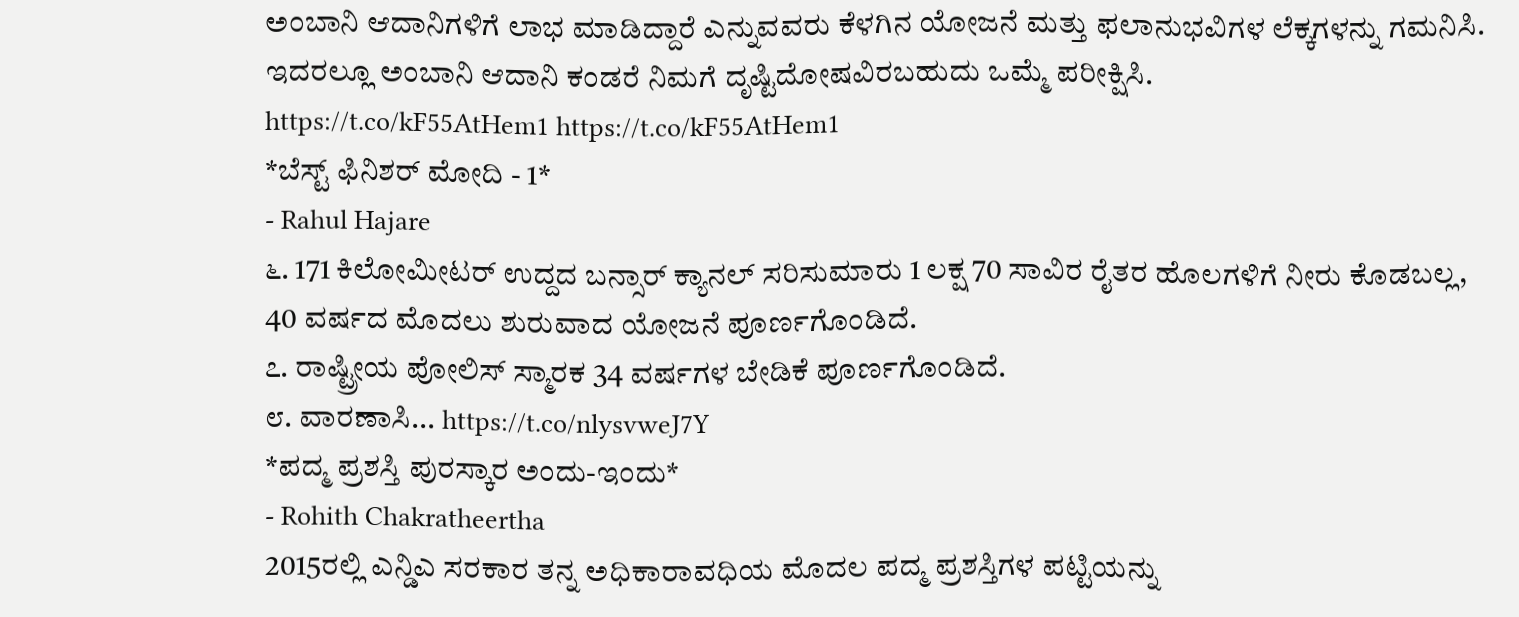ಅಂಬಾನಿ ಆದಾನಿಗಳಿಗೆ ಲಾಭ ಮಾಡಿದ್ದಾರೆ ಎನ್ನುವವರು ಕೆಳಗಿನ ಯೋಜನೆ ಮತ್ತು ಫಲಾನುಭವಿಗಳ ಲೆಕ್ಕಗಳನ್ನು ಗಮನಿಸಿ. ಇದರಲ್ಲೂ ಅಂಬಾನಿ ಆದಾನಿ ಕಂಡರೆ ನಿಮಗೆ ದೃಷ್ಟಿದೋಷವಿರಬಹುದು ಒಮ್ಮೆ ಪರೀಕ್ಷಿಸಿ.
https://t.co/kF55AtHem1 https://t.co/kF55AtHem1
*ಬೆಸ್ಟ್ ಫಿನಿಶರ್ ಮೋದಿ - 1*
- Rahul Hajare
೬. 171 ಕಿಲೋಮೀಟರ್ ಉದ್ದದ ಬನ್ಸಾರ್ ಕ್ಯಾನಲ್ ಸರಿಸುಮಾರು 1 ಲಕ್ಷ 70 ಸಾವಿರ ರೈತರ ಹೊಲಗಳಿಗೆ ನೀರು ಕೊಡಬಲ್ಲ, 40 ವರ್ಷದ ಮೊದಲು ಶುರುವಾದ ಯೋಜನೆ ಪೂರ್ಣಗೊಂಡಿದೆ.
೭. ರಾಷ್ಟ್ರೀಯ ಪೋಲಿಸ್ ಸ್ಮಾರಕ 34 ವರ್ಷಗಳ ಬೇಡಿಕೆ ಪೂರ್ಣಗೊಂಡಿದೆ.
೮. ವಾರಣಾಸಿ... https://t.co/nlysvweJ7Y
*ಪದ್ಮ ಪ್ರಶಸ್ತಿ ಪುರಸ್ಕಾರ ಅಂದು-ಇಂದು*
- Rohith Chakratheertha
2015ರಲ್ಲಿ ಎನ್ಡಿಎ ಸರಕಾರ ತನ್ನ ಅಧಿಕಾರಾವಧಿಯ ಮೊದಲ ಪದ್ಮ ಪ್ರಶಸ್ತಿಗಳ ಪಟ್ಟಿಯನ್ನು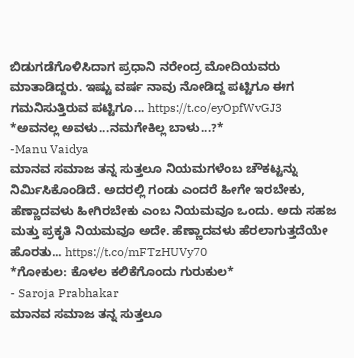ಬಿಡುಗಡೆಗೊಳಿಸಿದಾಗ ಪ್ರಧಾನಿ ನರೇಂದ್ರ ಮೋದಿಯವರು ಮಾತಾಡಿದ್ದರು. ಇಷ್ಟು ವರ್ಷ ನಾವು ನೋಡಿದ್ದ ಪಟ್ಟಿಗೂ ಈಗ ಗಮನಿಸುತ್ತಿರುವ ಪಟ್ಟಿಗೂ... https://t.co/eyOpfWvGJ3
*ಅವನಲ್ಲ ಅವಳು...ನಮಗೇಕಿಲ್ಲ ಬಾಳು...?*
-Manu Vaidya
ಮಾನವ ಸಮಾಜ ತನ್ನ ಸುತ್ತಲೂ ನಿಯಮಗಳೆಂಬ ಚೌಕಟ್ಟನ್ನು ನಿರ್ಮಿಸಿಕೊಂಡಿದೆ. ಅದರಲ್ಲಿ ಗಂಡು ಎಂದರೆ ಹೀಗೇ ಇರಬೇಕು, ಹೆಣ್ಣಾದವಳು ಹೀಗಿರಬೇಕು ಎಂಬ ನಿಯಮವೂ ಒಂದು. ಅದು ಸಹಜ ಮತ್ತು ಪ್ರಕೃತಿ ನಿಯಮವೂ ಅದೇ. ಹೆಣ್ಣಾದವಳು ಹೆರಲಾಗುತ್ತದೆಯೇ ಹೊರತು... https://t.co/mFTzHUVy70
*ಗೋಕುಲ: ಕೊಳಲ ಕಲಿಕೆಗೊಂದು ಗುರುಕುಲ*
- Saroja Prabhakar
ಮಾನವ ಸಮಾಜ ತನ್ನ ಸುತ್ತಲೂ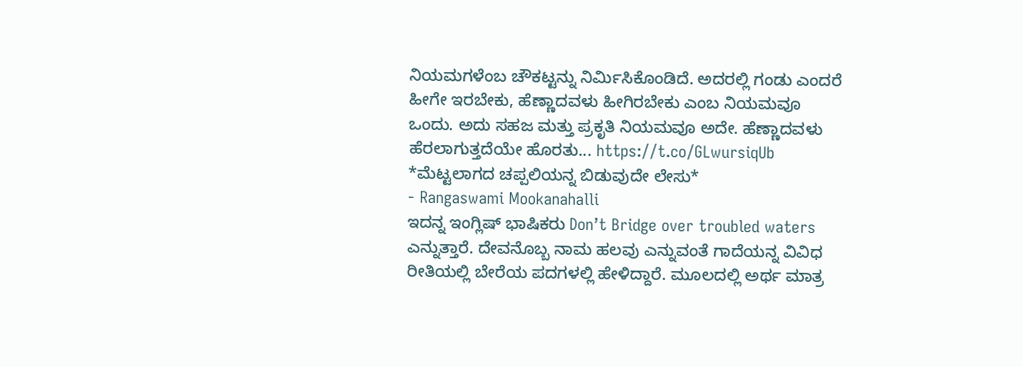ನಿಯಮಗಳೆಂಬ ಚೌಕಟ್ಟನ್ನು ನಿರ್ಮಿಸಿಕೊಂಡಿದೆ. ಅದರಲ್ಲಿ ಗಂಡು ಎಂದರೆ ಹೀಗೇ ಇರಬೇಕು, ಹೆಣ್ಣಾದವಳು ಹೀಗಿರಬೇಕು ಎಂಬ ನಿಯಮವೂ ಒಂದು. ಅದು ಸಹಜ ಮತ್ತು ಪ್ರಕೃತಿ ನಿಯಮವೂ ಅದೇ. ಹೆಣ್ಣಾದವಳು ಹೆರಲಾಗುತ್ತದೆಯೇ ಹೊರತು... https://t.co/GLwursiqUb
*ಮೆಟ್ಟಲಾಗದ ಚಪ್ಪಲಿಯನ್ನ ಬಿಡುವುದೇ ಲೇಸು*
- Rangaswami Mookanahalli
ಇದನ್ನ ಇಂಗ್ಲಿಷ್ ಭಾಷಿಕರು Don’t Bridge over troubled waters ಎನ್ನುತ್ತಾರೆ. ದೇವನೊಬ್ಬ ನಾಮ ಹಲವು ಎನ್ನುವಂತೆ ಗಾದೆಯನ್ನ ವಿವಿಧ ರೀತಿಯಲ್ಲಿ ಬೇರೆಯ ಪದಗಳಲ್ಲಿ ಹೇಳಿದ್ದಾರೆ. ಮೂಲದಲ್ಲಿ ಅರ್ಥ ಮಾತ್ರ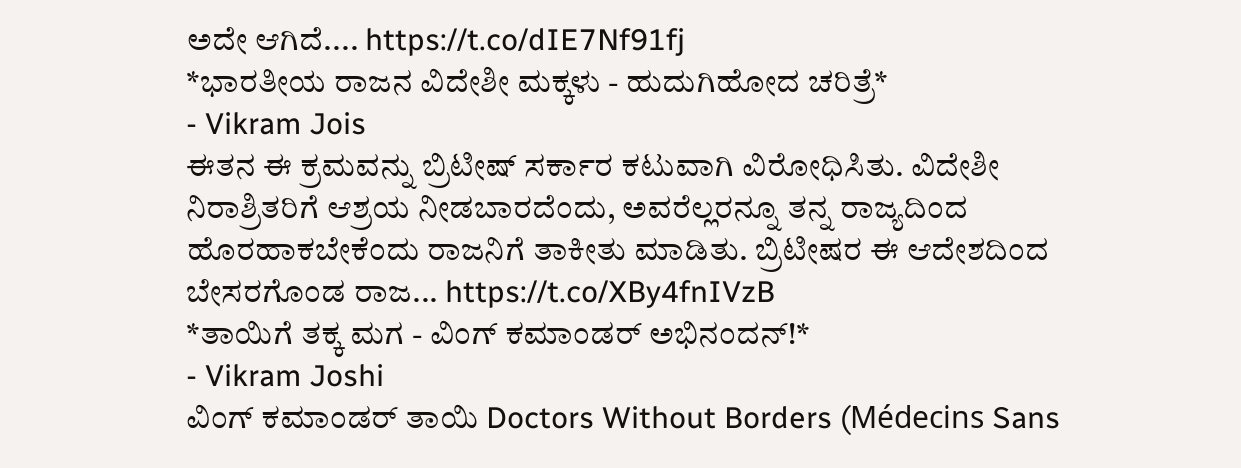ಅದೇ ಆಗಿದೆ.... https://t.co/dIE7Nf91fj
*ಭಾರತೀಯ ರಾಜನ ವಿದೇಶೀ ಮಕ್ಕಳು - ಹುದುಗಿಹೋದ ಚರಿತ್ರೆ*
- Vikram Jois
ಈತನ ಈ ಕ್ರಮವನ್ನು ಬ್ರಿಟೀಷ್ ಸರ್ಕಾರ ಕಟುವಾಗಿ ವಿರೋಧಿಸಿತು. ವಿದೇಶೀ ನಿರಾಶ್ರಿತರಿಗೆ ಆಶ್ರಯ ನೀಡಬಾರದೆಂದು, ಅವರೆಲ್ಲರನ್ನೂ ತನ್ನ ರಾಜ್ಯದಿಂದ ಹೊರಹಾಕಬೇಕೆಂದು ರಾಜನಿಗೆ ತಾಕೀತು ಮಾಡಿತು. ಬ್ರಿಟೀಷರ ಈ ಆದೇಶದಿಂದ ಬೇಸರಗೊಂಡ ರಾಜ... https://t.co/XBy4fnIVzB
*ತಾಯಿಗೆ ತಕ್ಕ ಮಗ - ವಿಂಗ್ ಕಮಾಂಡರ್ ಅಭಿನಂದನ್!*
- Vikram Joshi
ವಿಂಗ್ ಕಮಾಂಡರ್ ತಾಯಿ Doctors Without Borders (Médecins Sans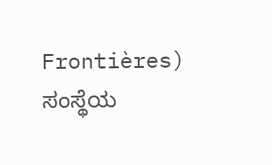Frontières) ಸಂಸ್ಥೆಯ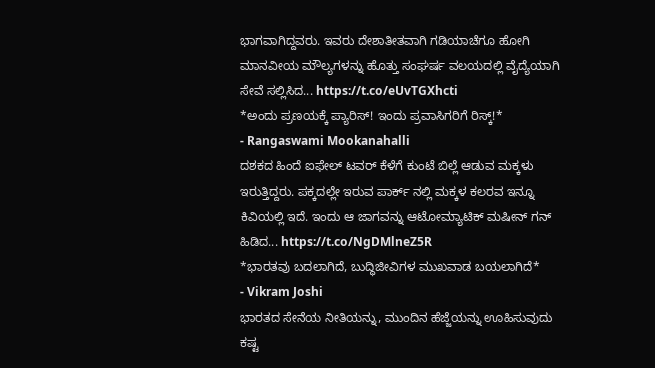ಭಾಗವಾಗಿದ್ದವರು. ಇವರು ದೇಶಾತೀತವಾಗಿ ಗಡಿಯಾಚೆಗೂ ಹೋಗಿ ಮಾನವೀಯ ಮೌಲ್ಯಗಳನ್ನು ಹೊತ್ತು ಸಂಘರ್ಷ ವಲಯದಲ್ಲಿ ವೈದ್ಯೆಯಾಗಿ ಸೇವೆ ಸಲ್ಲಿಸಿದ... https://t.co/eUvTGXhcti
*ಅಂದು ಪ್ರಣಯಕ್ಕೆ ಪ್ಯಾರಿಸ್! ಇಂದು ಪ್ರವಾಸಿಗರಿಗೆ ರಿಸ್ಕ್!*
- Rangaswami Mookanahalli
ದಶಕದ ಹಿಂದೆ ಐಫೇಲ್ ಟವರ್ ಕೆಳೆಗೆ ಕುಂಟೆ ಬಿಲ್ಲೆ ಆಡುವ ಮಕ್ಕಳು ಇರುತ್ತಿದ್ದರು. ಪಕ್ಕದಲ್ಲೇ ಇರುವ ಪಾರ್ಕ್ ನಲ್ಲಿ ಮಕ್ಕಳ ಕಲರವ ಇನ್ನೂ ಕಿವಿಯಲ್ಲಿ ಇದೆ. ಇಂದು ಆ ಜಾಗವನ್ನು ಆಟೋಮ್ಯಾಟಿಕ್ ಮಷೀನ್ ಗನ್ ಹಿಡಿದ... https://t.co/NgDMlneZ5R
*ಭಾರತವು ಬದಲಾಗಿದೆ, ಬುದ್ಧಿಜೀವಿಗಳ ಮುಖವಾಡ ಬಯಲಾಗಿದೆ*
- Vikram Joshi
ಭಾರತದ ಸೇನೆಯ ನೀತಿಯನ್ನು, ಮುಂದಿನ ಹೆಜ್ಜೆಯನ್ನು ಊಹಿಸುವುದು ಕಷ್ಟ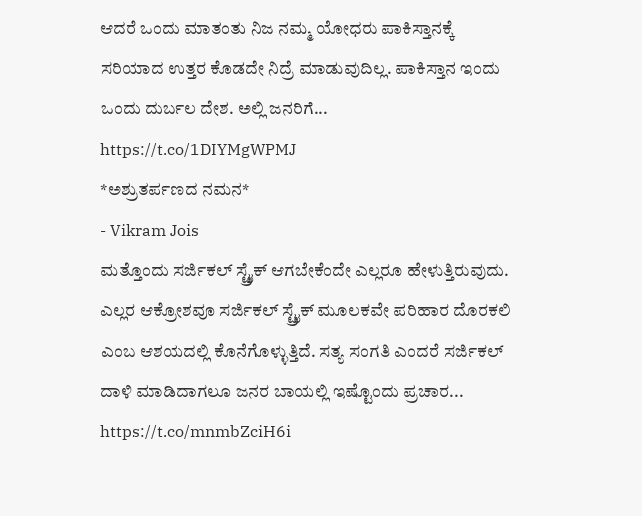ಆದರೆ ಒಂದು ಮಾತಂತು ನಿಜ ನಮ್ಮ ಯೋಧರು ಪಾಕಿಸ್ತಾನಕ್ಕೆ ಸರಿಯಾದ ಉತ್ತರ ಕೊಡದೇ ನಿದ್ರೆ ಮಾಡುವುದಿಲ್ಲ. ಪಾಕಿಸ್ತಾನ ಇಂದು ಒಂದು ದುರ್ಬಲ ದೇಶ. ಅಲ್ಲಿ ಜನರಿಗೆ... https://t.co/1DIYMgWPMJ
*ಅಶ್ರುತರ್ಪಣದ ನಮನ*
- Vikram Jois
ಮತ್ತೊಂದು ಸರ್ಜಿಕಲ್ ಸ್ಟ್ರೈಕ್ ಆಗಬೇಕೆಂದೇ ಎಲ್ಲರೂ ಹೇಳುತ್ತಿರುವುದು. ಎಲ್ಲರ ಆಕ್ರೋಶವೂ ಸರ್ಜಿಕಲ್ ಸ್ಟ್ರೈಕ್ ಮೂಲಕವೇ ಪರಿಹಾರ ದೊರಕಲಿ ಎಂಬ ಆಶಯದಲ್ಲಿ ಕೊನೆಗೊಳ್ಳುತ್ತಿದೆ. ಸತ್ಯ ಸಂಗತಿ ಎಂದರೆ ಸರ್ಜಿಕಲ್ ದಾಳಿ ಮಾಡಿದಾಗಲೂ ಜನರ ಬಾಯಲ್ಲಿ ಇಷ್ಟೊಂದು ಪ್ರಚಾರ... https://t.co/mnmbZciH6i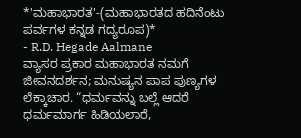*'ಮಹಾಭಾರತ'-(ಮಹಾಭಾರತದ ಹದಿನೆಂಟು ಪರ್ವಗಳ ಕನ್ನಡ ಗದ್ಯರೂಪ)*
- R.D. Hegade Aalmane
ವ್ಯಾಸರ ಪ್ರಕಾರ ಮಹಾಭಾರತ ನಮಗೆ ಜೀವನದರ್ಶನ; ಮನುಷ್ಯನ ಪಾಪ ಪುಣ್ಯಗಳ ಲೆಕ್ಕಾಚಾರ. “ಧರ್ಮವನ್ನು ಬಲ್ಲೆ ಆದರೆ ಧರ್ಮಮಾರ್ಗ ಹಿಡಿಯಲಾರೆ,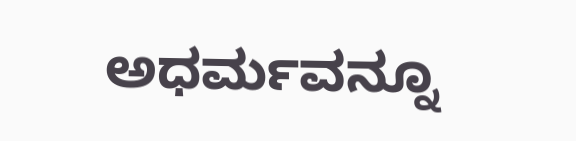ಅಧರ್ಮವನ್ನೂ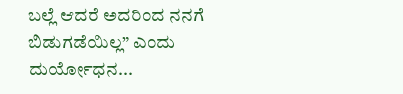ಬಲ್ಲೆ ಆದರೆ ಅದರಿಂದ ನನಗೆ ಬಿಡುಗಡೆಯಿಲ್ಲ” ಎಂದು ದುರ್ಯೋಧನ...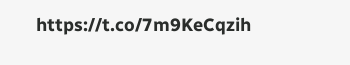https://t.co/7m9KeCqzih